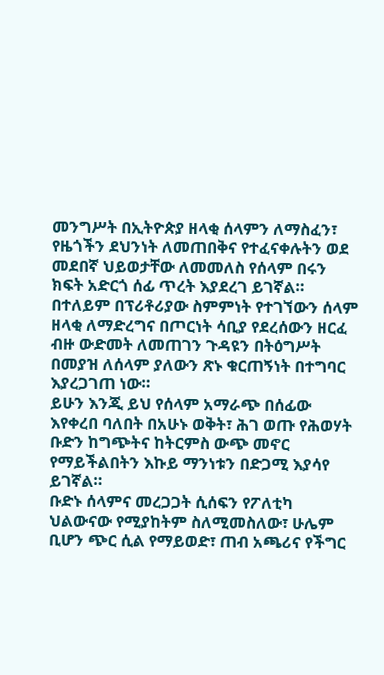መንግሥት በኢትዮጵያ ዘላቂ ሰላምን ለማስፈን፣ የዜጎችን ደህንነት ለመጠበቅና የተፈናቀሉትን ወደ መደበኛ ህይወታቸው ለመመለስ የሰላም በሩን ክፍት አድርጎ ሰፊ ጥረት እያደረገ ይገኛል።
በተለይም በፕሪቶሪያው ስምምነት የተገኘውን ሰላም ዘላቂ ለማድረግና በጦርነት ሳቢያ የደረሰውን ዘርፈ ብዙ ውድመት ለመጠገን ጉዳዩን በትዕግሥት በመያዝ ለሰላም ያለውን ጽኑ ቁርጠኝነት በተግባር እያረጋገጠ ነው።
ይሁን እንጂ ይህ የሰላም አማራጭ በሰፊው እየቀረበ ባለበት በአሁኑ ወቅት፣ ሕገ ወጡ የሕወሃት ቡድን ከግጭትና ከትርምስ ውጭ መኖር የማይችልበትን እኩይ ማንነቱን በድጋሚ እያሳየ ይገኛል።
ቡድኑ ሰላምና መረጋጋት ሲሰፍን የፖለቲካ ህልውናው የሚያከትም ስለሚመስለው፣ ሁሌም ቢሆን ጭር ሲል የማይወድ፣ ጠብ አጫሪና የችግር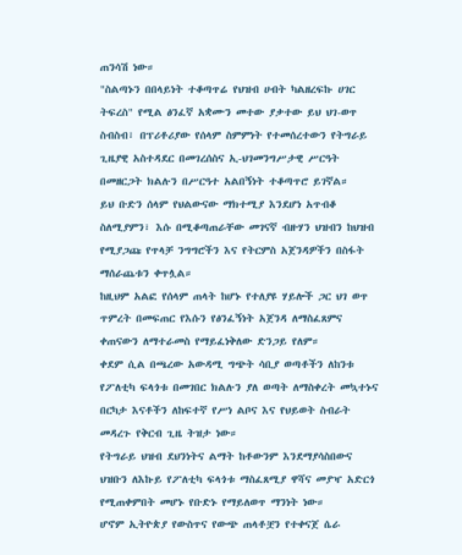ጠንሳሽ ነው።
"ስልጣኑን በበላይነት ተቆጣጥሬ የህዝብ ሀብት ካልዘረፍኩ ሀገር ትፍረስ" የሚል ፅንፈኛ አቋሙን መተው ያቃተው ይህ ህገ-ወጥ ስብስብ፣ በፕሪቶሪያው የሰላም ስምምነት የተመሰረተውን የትግራይ ጊዜያዊ አስተዳደር በመገረሰስና ኢ-ህገመንግሥታዊ ሥርዓት በመዘርጋት ክልሉን በሥርዓተ አልበኝነት ተቆጣጥሮ ይገኛል።
ይህ ቡድን ሰላም የህልውናው ማክተሚያ እንደሆነ አጥብቆ ስለሚያምን፣ እሱ በሚቆጣጠራቸው መገናኛ ብዙሃን ህዝብን ከህዝብ የሚያጋጩ የጥላቻ ንግግሮችን እና የትርምስ አጀንዳዎችን በስፋት ማሰራጨቱን ቀጥሏል።
ከዚህም አልፎ የሰላም ጠላት ከሆኑ የተለያዩ ሃይሎች ጋር ህገ ወጥ ጥምረት በመፍጠር የእሱን የፅንፈኝነት አጀንዳ ለማስፈጸምና ቀጠናውን ለማተራመስ የማይፈነቅለው ድንጋይ የለም።
ቀደም ሲል በጫረው አውዳሚ ግጭት ሳቢያ ወጣቶችን ለከንቱ የፖለቲካ ፍላጎቱ በመገበር ክልሉን ያለ ወጣት ለማስቀረት መኳተኑና በርካታ እናቶችን ለከፍተኛ የሥነ ልቦና እና የህይወት ስብራት መዳረጉ የቅርብ ጊዜ ትዝታ ነው።
የትግራይ ህዝብ ደህንነትና ልማት ከቶውንም እንደማያሳስበውና ህዝቡን ለእኩይ የፖለቲካ ፍላጎቱ ማስፈጸሚያ ዋሻና መያዣ አድርጎ የሚጠቀምበት መሆኑ የቡድኑ የማይለወጥ ማንነት ነው።
ሆኖም ኢትዮጵያ የውስጥና የውጭ ጠላቶቿን የተቀናጀ ሴራ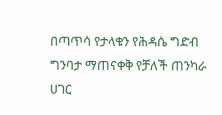በጣጥሳ የታላቁን የሕዳሴ ግድብ ግንባታ ማጠናቀቅ የቻለች ጠንካራ ሀገር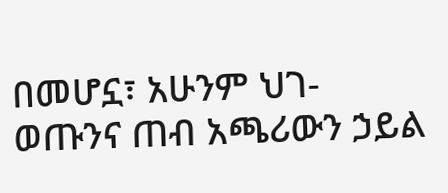በመሆኗ፣ አሁንም ህገ-ወጡንና ጠብ አጫሪውን ኃይል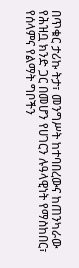በጥቁር ታሪኩ ትታ፣ መንግሥት ከተባበረውና ከጠንካራው የሕዝቧ ክንድ ጋር በመሆን የሀገርን ሉዓላዊነት የማስከበር፣ የሰላምና የልማት ግቦችን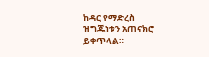ከዳር የማድረስ ዝግጁነቱን አጠናክሮ ይቀጥላል።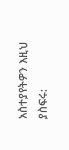አስተያየትዎን እዚህ ያስፍሩ: